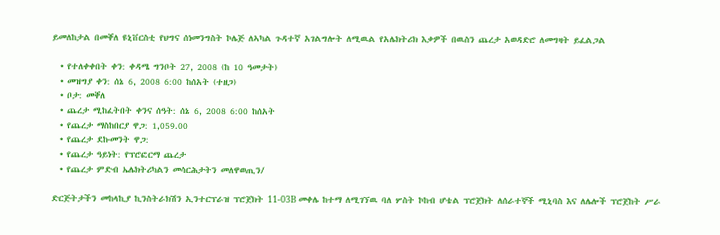ይመለከታል በመቐለ ዩኒቨርስቲ የህግና ሰነመንግስት ኮሌጅ ለኣካል ጉዳተኛ አገልግሎት ለሚዉል የአሌክትሪክ እቃዎች በዉስን ጨረታ አወዳድሮ ለመግዛት ይፈልጋል

  • የተለቀቀበት ቀን: ቀዳሜ ግንቦት 27, 2008 (ከ 10 ዓመታት)
  • መዝግያ ቀን: ሰኔ 6, 2008 6:00 ከሰአት (ተዘጋ)
  • ቦታ: መቐለ
  • ጨረታ ሚከፈትበት ቀንና ሰዓት: ሰኔ 6, 2008 6:00 ከሰአት
  • የጨረታ ማስከበርያ ዋጋ: 1,059.00
  • የጨረታ ደኩመንት ዋጋ:
  • የጨረታ ዓይነት: የፕሮፎርማ ጨረታ
  • የጨረታ ምድብ ኤሌክትሪካልን መሳርሕታትን መለዋወጢን/

ድርጅትታችን መከላኪያ ኪንስትራክሽን ኢንተርፕራዝ ፕሮጀክት 11-03B መቀሌ ከተማ ለሚገኘዉ ባለ ሦስት ኮከብ ሆቴል ፕሮጀክት ለሰራተኞች ሚኒባስ እና ለሌሎች ፕሮጀከት ሥራ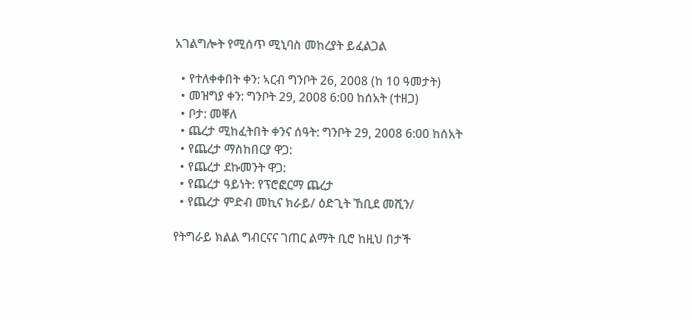አገልግሎት የሚሰጥ ሚኒባስ መከረያት ይፈልጋል

  • የተለቀቀበት ቀን: ኣርብ ግንቦት 26, 2008 (ከ 10 ዓመታት)
  • መዝግያ ቀን: ግንቦት 29, 2008 6:00 ከሰአት (ተዘጋ)
  • ቦታ: መቐለ
  • ጨረታ ሚከፈትበት ቀንና ሰዓት: ግንቦት 29, 2008 6:00 ከሰአት
  • የጨረታ ማስከበርያ ዋጋ:
  • የጨረታ ደኩመንት ዋጋ:
  • የጨረታ ዓይነት: የፕሮፎርማ ጨረታ
  • የጨረታ ምድብ መኪና ክራይ/ ዕድጊት ኸቢደ መሺን/

የትግራይ ክልል ግብርናና ገጠር ልማት ቢሮ ከዚህ በታች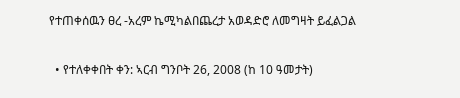የተጠቀሰዉን ፀረ -አረም ኬሚካልበጨረታ አወዳድሮ ለመግዛት ይፈልጋል

  • የተለቀቀበት ቀን: ኣርብ ግንቦት 26, 2008 (ከ 10 ዓመታት)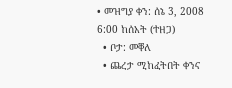• መዝግያ ቀን: ሰኔ 3, 2008 6:00 ከሰአት (ተዘጋ)
  • ቦታ: መቐለ
  • ጨረታ ሚከፈትበት ቀንና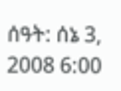ሰዓት: ሰኔ 3, 2008 6:00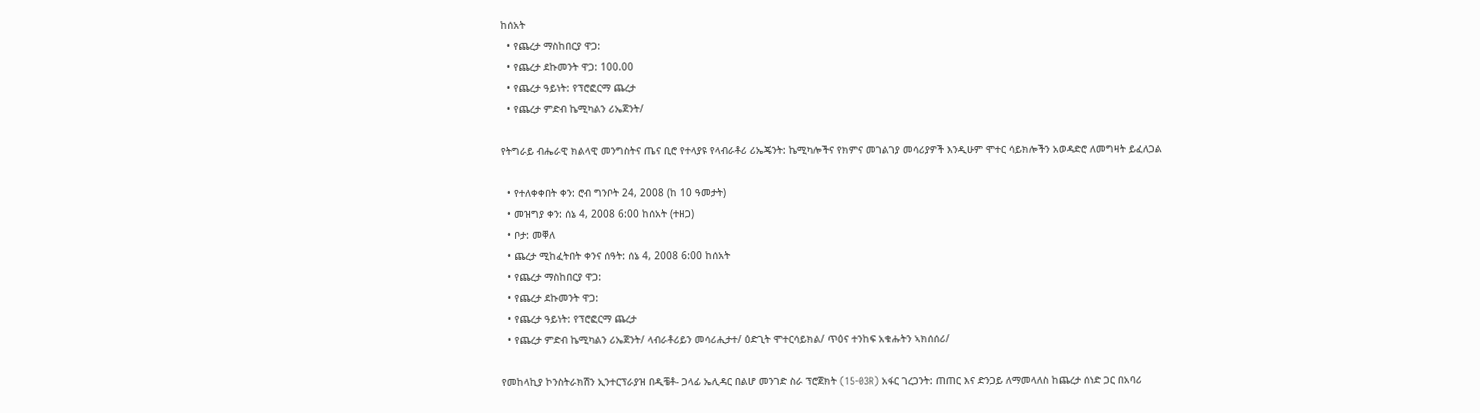ከሰአት
  • የጨረታ ማስከበርያ ዋጋ:
  • የጨረታ ደኩመንት ዋጋ: 100.00
  • የጨረታ ዓይነት: የፕሮፎርማ ጨረታ
  • የጨረታ ምድብ ኬሚካልን ሪኤጀንት/

የትግራይ ብሔራዊ ክልላዊ መንግስትና ጤና ቢሮ የተላያዩ የላብራቶሪ ሪኤጄንት: ኬሚካሎችና የክምና መገልገያ መሳሪያዎች እንዲሁም ሞተር ሳይክሎችን አወዳድሮ ለመግዛት ይፈለጋል

  • የተለቀቀበት ቀን: ሮብ ግንቦት 24, 2008 (ከ 10 ዓመታት)
  • መዝግያ ቀን: ሰኔ 4, 2008 6:00 ከሰአት (ተዘጋ)
  • ቦታ: መቐለ
  • ጨረታ ሚከፈትበት ቀንና ሰዓት: ሰኔ 4, 2008 6:00 ከሰአት
  • የጨረታ ማስከበርያ ዋጋ:
  • የጨረታ ደኩመንት ዋጋ:
  • የጨረታ ዓይነት: የፕሮፎርማ ጨረታ
  • የጨረታ ምድብ ኬሚካልን ሪኤጀንት/ ላብራቶሪይን መሳሪሒታተ/ ዕድጊት ሞተርሳይክል/ ጥዕና ተንከፍ አቁሑትን ኣክሰሰሪ/

የመከላኪያ ኮንስትራክሽን ኢንተርፕራያዝ በዲቼቶ- ጋላፊ ኤሊዳር በልሆ መንገድ ስራ ፕሮጀክት (15-03R) አፋር ገረጋንት: ጠጠር እና ድንጋይ ለማመላለስ ከጨረታ ሰነድ ጋር በአባሪ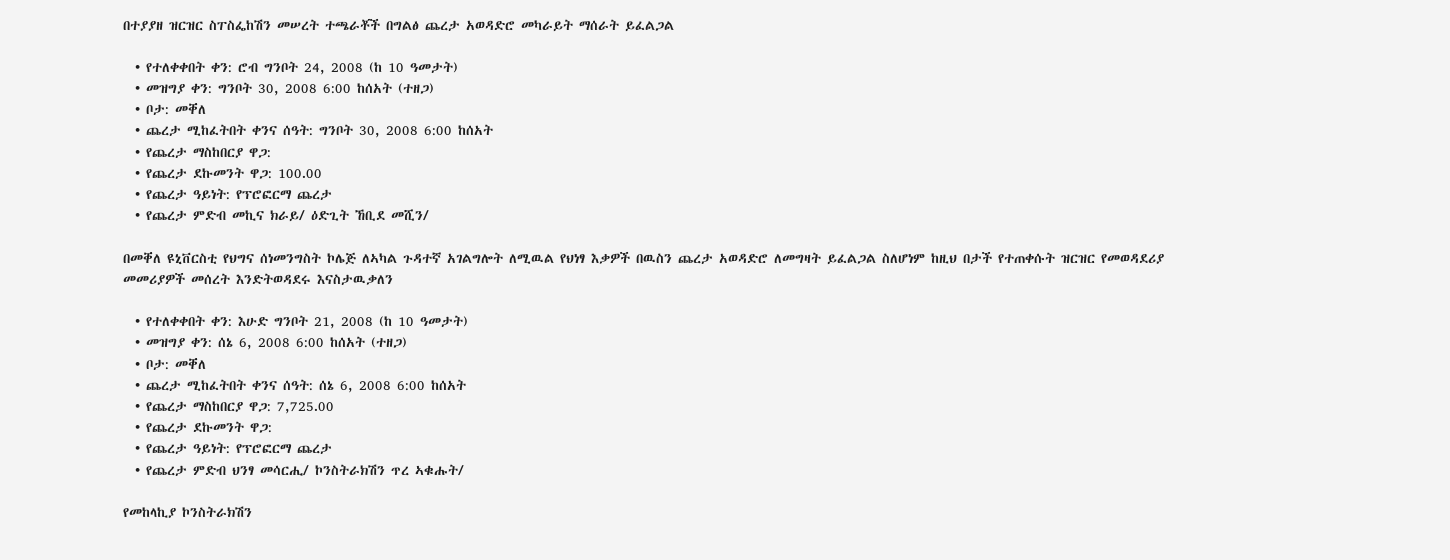በተያያዘ ዝርዝር ስፐስፌከሽን መሠረት ተጫራቾች በግልፅ ጨረታ አወዳድሮ መካራይት ማሰራት ይፈልጋል

  • የተለቀቀበት ቀን: ሮብ ግንቦት 24, 2008 (ከ 10 ዓመታት)
  • መዝግያ ቀን: ግንቦት 30, 2008 6:00 ከሰአት (ተዘጋ)
  • ቦታ: መቐለ
  • ጨረታ ሚከፈትበት ቀንና ሰዓት: ግንቦት 30, 2008 6:00 ከሰአት
  • የጨረታ ማስከበርያ ዋጋ:
  • የጨረታ ደኩመንት ዋጋ: 100.00
  • የጨረታ ዓይነት: የፕሮፎርማ ጨረታ
  • የጨረታ ምድብ መኪና ክራይ/ ዕድጊት ኸቢደ መሺን/

በመቐለ ዩኒቨርስቲ የህግና ሰነመንግስት ኮሌጅ ለኣካል ጉዳተኛ አገልግሎት ለሚዉል የህነፃ እቃዎች በዉስን ጨረታ አወዳድሮ ለመግዛት ይፈልጋል ስለሆነም ከዚህ በታች የተጠቀሱት ዝርዝር የመወዳደሪያ መመሪያዎች መሰረት እንድትወዳደሩ እናስታዉቃለን

  • የተለቀቀበት ቀን: እሁድ ግንቦት 21, 2008 (ከ 10 ዓመታት)
  • መዝግያ ቀን: ሰኔ 6, 2008 6:00 ከሰአት (ተዘጋ)
  • ቦታ: መቐለ
  • ጨረታ ሚከፈትበት ቀንና ሰዓት: ሰኔ 6, 2008 6:00 ከሰአት
  • የጨረታ ማስከበርያ ዋጋ: 7,725.00
  • የጨረታ ደኩመንት ዋጋ:
  • የጨረታ ዓይነት: የፕሮፎርማ ጨረታ
  • የጨረታ ምድብ ህንፃ መሳርሒ/ ኮንስትራክሽን ጥረ ኣቁሑት/

የመከላኪያ ኮንስትራክሽን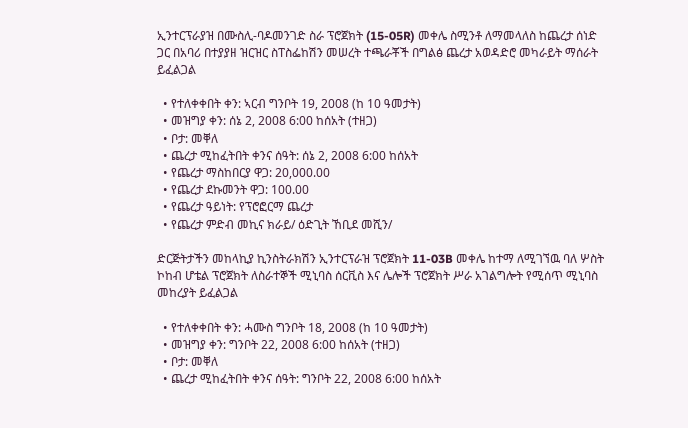ኢንተርፕራያዝ በሙስሊ-ባዶመንገድ ስራ ፕሮጀክት (15-05R) መቀሌ ስሚንቶ ለማመላለስ ከጨረታ ሰነድ ጋር በአባሪ በተያያዘ ዝርዝር ስፐስፌከሽን መሠረት ተጫራቾች በግልፅ ጨረታ አወዳድሮ መካራይት ማሰራት ይፈልጋል

  • የተለቀቀበት ቀን: ኣርብ ግንቦት 19, 2008 (ከ 10 ዓመታት)
  • መዝግያ ቀን: ሰኔ 2, 2008 6:00 ከሰአት (ተዘጋ)
  • ቦታ: መቐለ
  • ጨረታ ሚከፈትበት ቀንና ሰዓት: ሰኔ 2, 2008 6:00 ከሰአት
  • የጨረታ ማስከበርያ ዋጋ: 20,000.00
  • የጨረታ ደኩመንት ዋጋ: 100.00
  • የጨረታ ዓይነት: የፕሮፎርማ ጨረታ
  • የጨረታ ምድብ መኪና ክራይ/ ዕድጊት ኸቢደ መሺን/

ድርጅትታችን መከላኪያ ኪንስትራክሽን ኢንተርፕራዝ ፕሮጀክት 11-03B መቀሌ ከተማ ለሚገኘዉ ባለ ሦስት ኮከብ ሆቴል ፕሮጀክት ለስራተኞች ሚኒባስ ሰርቪስ እና ሌሎች ፕሮጀክት ሥራ አገልግሎት የሚሰጥ ሚኒባስ መከረያት ይፈልጋል

  • የተለቀቀበት ቀን: ሓሙስ ግንቦት 18, 2008 (ከ 10 ዓመታት)
  • መዝግያ ቀን: ግንቦት 22, 2008 6:00 ከሰአት (ተዘጋ)
  • ቦታ: መቐለ
  • ጨረታ ሚከፈትበት ቀንና ሰዓት: ግንቦት 22, 2008 6:00 ከሰአት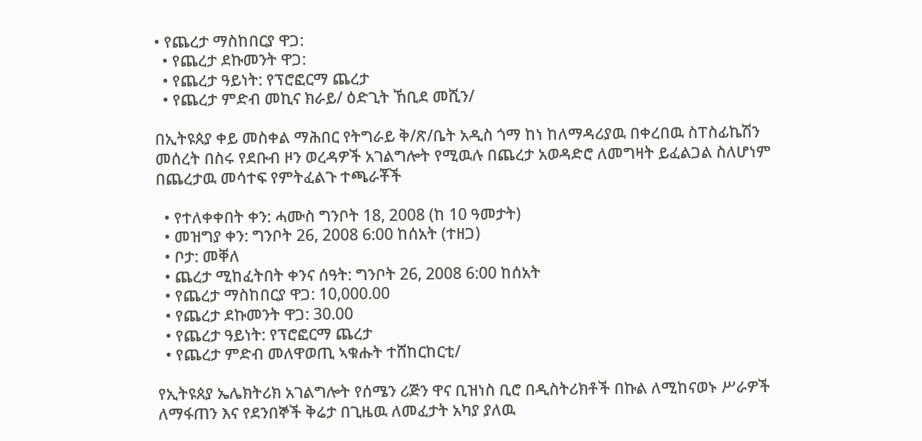• የጨረታ ማስከበርያ ዋጋ:
  • የጨረታ ደኩመንት ዋጋ:
  • የጨረታ ዓይነት: የፕሮፎርማ ጨረታ
  • የጨረታ ምድብ መኪና ክራይ/ ዕድጊት ኸቢደ መሺን/

በኢትዩጰያ ቀይ መስቀል ማሕበር የትግራይ ቅ/ጽ/ቤት አዲስ ጎማ ከነ ከለማዳሪያዉ በቀረበዉ ስፐስፊኬሽን መሰረት በስሩ የደቡብ ዞን ወረዳዎች አገልግሎት የሚዉሉ በጨረታ አወዳድሮ ለመግዛት ይፈልጋል ስለሆነም በጨረታዉ መሳተፍ የምትፈልጉ ተጫራቾች

  • የተለቀቀበት ቀን: ሓሙስ ግንቦት 18, 2008 (ከ 10 ዓመታት)
  • መዝግያ ቀን: ግንቦት 26, 2008 6:00 ከሰአት (ተዘጋ)
  • ቦታ: መቐለ
  • ጨረታ ሚከፈትበት ቀንና ሰዓት: ግንቦት 26, 2008 6:00 ከሰአት
  • የጨረታ ማስከበርያ ዋጋ: 10,000.00
  • የጨረታ ደኩመንት ዋጋ: 30.00
  • የጨረታ ዓይነት: የፕሮፎርማ ጨረታ
  • የጨረታ ምድብ መለዋወጢ ኣቁሑት ተሸከርከርቲ/

የኢትዩጰያ ኤሌክትሪክ አገልግሎት የሰሜን ሪጅን ዋና ቢዝነስ ቢሮ በዲስትሪክቶች በኩል ለሚከናወኑ ሥራዎች ለማፋጠን እና የደንበኞች ቅሬታ በጊዜዉ ለመፈታት አካያ ያለዉ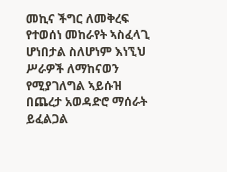መኪና ችግር ለመቅረፍ የተወሰነ መከራየት ኣስፈላጊ ሆነበታል ስለሆነም እነኚህ ሥራዎች ለማከናወን የሚያገለግል ኣይሱዝ በጨረታ አወዳድሮ ማሰራት ይፈልጋል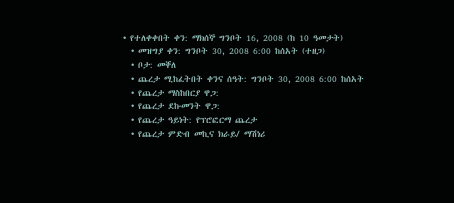• የተለቀቀበት ቀን: ማክሰኞ ግንቦት 16, 2008 (ከ 10 ዓመታት)
  • መዝግያ ቀን: ግንቦት 30, 2008 6:00 ከሰአት (ተዘጋ)
  • ቦታ: መቐለ
  • ጨረታ ሚከፈትበት ቀንና ሰዓት: ግንቦት 30, 2008 6:00 ከሰአት
  • የጨረታ ማስከበርያ ዋጋ:
  • የጨረታ ደኩመንት ዋጋ:
  • የጨረታ ዓይነት: የፕሮፎርማ ጨረታ
  • የጨረታ ምድብ መኪና ክራይ/ ማሽነሪ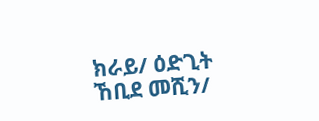ክራይ/ ዕድጊት ኸቢደ መሺን/